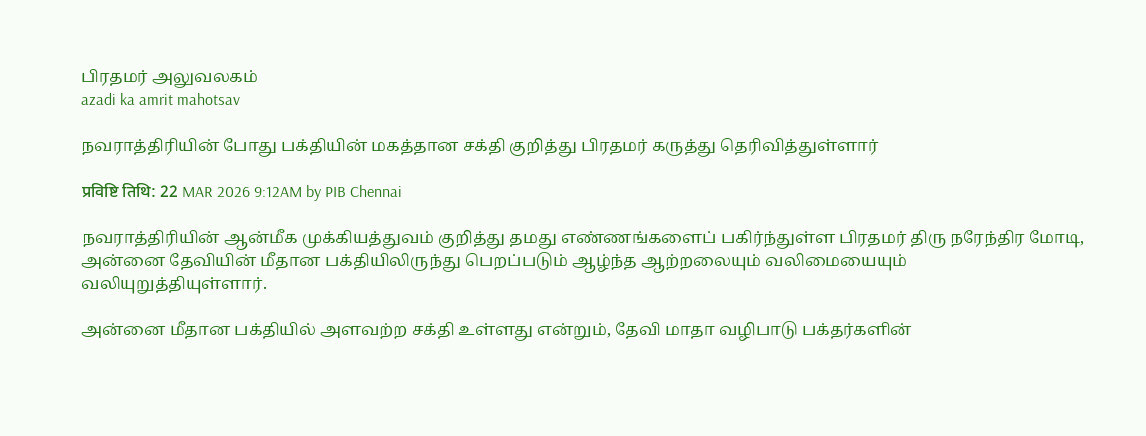பிரதமர் அலுவலகம்
azadi ka amrit mahotsav

நவராத்திரியின் போது பக்தியின் மகத்தான சக்தி குறித்து பிரதமர் கருத்து தெரிவித்துள்ளார்

प्रविष्टि तिथि: 22 MAR 2026 9:12AM by PIB Chennai

நவராத்திரியின் ஆன்மீக முக்கியத்துவம் குறித்து தமது எண்ணங்களைப் பகிர்ந்துள்ள பிரதமர் திரு நரேந்திர மோடி, அன்னை தேவியின் மீதான பக்தியிலிருந்து பெறப்படும் ஆழ்ந்த ஆற்றலையும் வலிமையையும் வலியுறுத்தியுள்ளார்.

அன்னை மீதான பக்தியில் அளவற்ற சக்தி உள்ளது என்றும், தேவி மாதா வழிபாடு பக்தர்களின்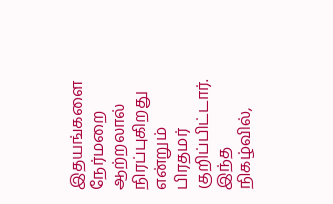இதயங்களை நேர்மறை ஆற்றலால் நிரப்புகிறது என்றும் பிரதமர் குறிப்பிட்டார். இந்த நிகழ்வில்,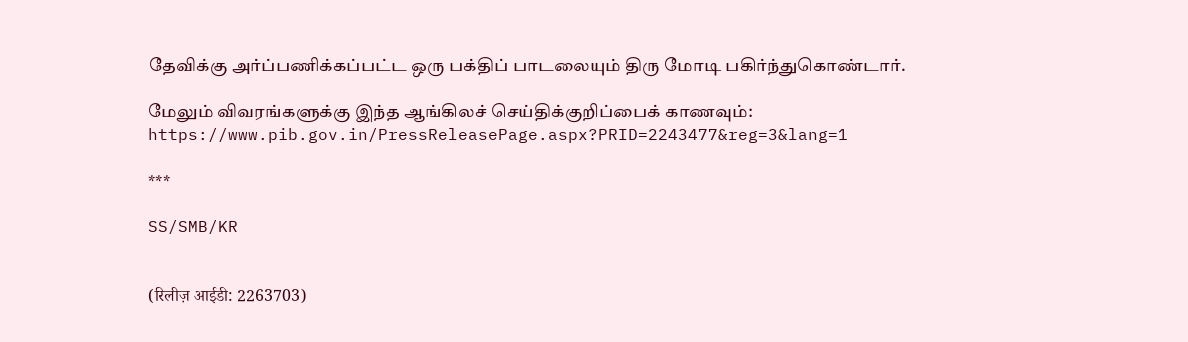தேவிக்கு அர்ப்பணிக்கப்பட்ட ஒரு பக்திப் பாடலையும் திரு மோடி பகிர்ந்துகொண்டார்.

மேலும் விவரங்களுக்கு இந்த ஆங்கிலச் செய்திக்குறிப்பைக் காணவும்: https://www.pib.gov.in/PressReleasePage.aspx?PRID=2243477&reg=3&lang=1

***

SS/SMB/KR


(रिलीज़ आईडी: 2263703)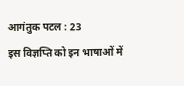आगंतुक पटल : 23
इस विज्ञप्ति को इन भाषाओं में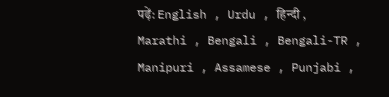पढ़ें: English , Urdu , हिन्दी , Marathi , Bengali , Bengali-TR , Manipuri , Assamese , Punjabi ,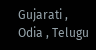Gujarati , Odia , Telugu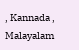, Kannada , Malayalam